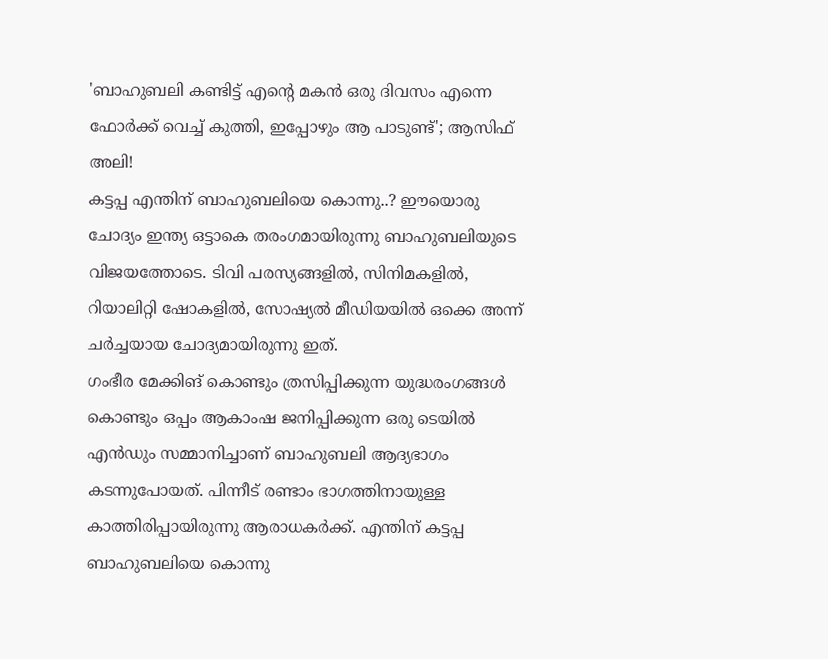'ബാഹുബലി കണ്ടിട്ട് എന്റെ മകൻ ഒരു ദിവസം എന്നെ ഫോർക്ക് വെച്ച് കുത്തി, ഇപ്പോഴും ആ പാടുണ്ട്'; ആസിഫ് അലി!
കട്ടപ്പ എന്തിന് ബാഹുബലിയെ കൊന്നു..? ഈയൊരു ചോദ്യം ഇന്ത്യ ഒട്ടാകെ തരംഗമായിരുന്നു ബാഹുബലിയുടെ വിജയത്തോടെ. ടിവി പരസ്യങ്ങളിൽ, സിനിമകളിൽ, റിയാലിറ്റി ഷോകളിൽ, സോഷ്യൽ മീഡിയയിൽ ഒക്കെ അന്ന് ചർച്ചയായ ചോദ്യമായിരുന്നു ഇത്.
ഗംഭീര മേക്കിങ് കൊണ്ടും ത്രസിപ്പിക്കുന്ന യുദ്ധരംഗങ്ങൾ കൊണ്ടും ഒപ്പം ആകാംഷ ജനിപ്പിക്കുന്ന ഒരു ടെയിൽ എൻഡും സമ്മാനിച്ചാണ് ബാഹുബലി ആദ്യഭാഗം കടന്നുപോയത്. പിന്നീട് രണ്ടാം ഭാഗത്തിനായുള്ള കാത്തിരിപ്പായിരുന്നു ആരാധകർക്ക്. എന്തിന് കട്ടപ്പ ബാഹുബലിയെ കൊന്നു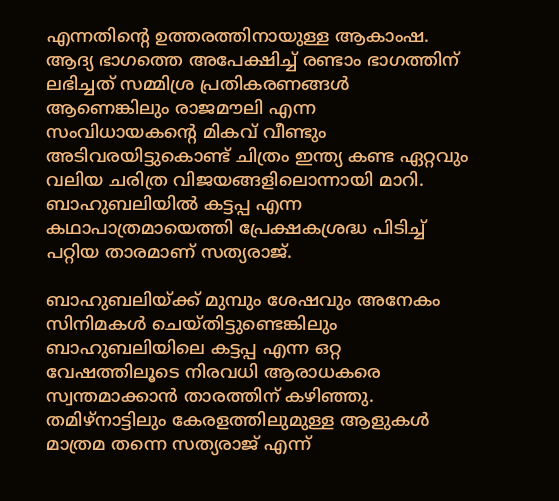എന്നതിന്റെ ഉത്തരത്തിനായുള്ള ആകാംഷ.
ആദ്യ ഭാഗത്തെ അപേക്ഷിച്ച് രണ്ടാം ഭാഗത്തിന് ലഭിച്ചത് സമ്മിശ്ര പ്രതികരണങ്ങൾ ആണെങ്കിലും രാജമൗലി എന്ന സംവിധായകന്റെ മികവ് വീണ്ടും അടിവരയിട്ടുകൊണ്ട് ചിത്രം ഇന്ത്യ കണ്ട ഏറ്റവും വലിയ ചരിത്ര വിജയങ്ങളിലൊന്നായി മാറി. ബാഹുബലിയിൽ കട്ടപ്പ എന്ന കഥാപാത്രമായെത്തി പ്രേക്ഷകശ്രദ്ധ പിടിച്ച് പറ്റിയ താരമാണ് സത്യരാജ്.

ബാഹുബലിയ്ക്ക് മുമ്പും ശേഷവും അനേകം സിനിമകൾ ചെയ്തിട്ടുണ്ടെങ്കിലും ബാഹുബലിയിലെ കട്ടപ്പ എന്ന ഒറ്റ വേഷത്തിലൂടെ നിരവധി ആരാധകരെ സ്വന്തമാക്കാൻ താരത്തിന് കഴിഞ്ഞു. തമിഴ്നാട്ടിലും കേരളത്തിലുമുള്ള ആളുകൾ മാത്രമ തന്നെ സത്യരാജ് എന്ന്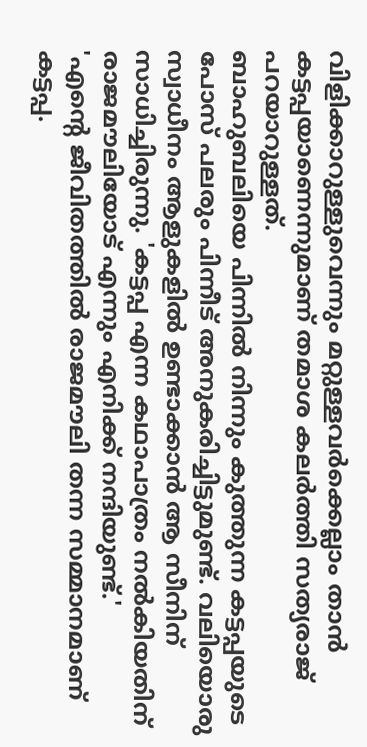വിളിക്കാറുള്ളുവെന്നും മറ്റുള്ളവർക്കെല്ലാം താൻ കട്ടപ്പയാണെന്നുമാണ് തമാശ കലർത്തി സത്യരാജ് പറയാറുള്ളത്.
ബാഹുബലിയെ പിന്നിൽ നിന്നും കുത്തുന്ന കട്ടപ്പയുടെ പോസ് പലരും പിന്നീട് അനുകരിച്ചിട്ടുമുണ്ട്. വലിയൊരു സ്വാധീനം ആളുകളിൽ ഉണ്ടാക്കാൻ ആ സീനിന് സാധിച്ചിരുന്നു. 'കട്ടപ്പ എന്ന കഥാപാത്രം നൽകിയതിന് രാജമൗലിയോട് എന്നും എനിക്ക് നന്ദിയുണ്ട്.'
'എന്റെ ജീവിതത്തിൽ രാജമൗലി തന്ന സമ്മാനമാണ് കട്ടപ്പ.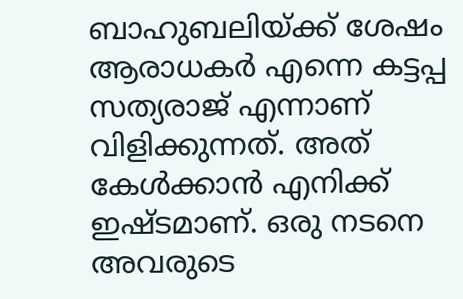ബാഹുബലിയ്ക്ക് ശേഷം ആരാധകർ എന്നെ കട്ടപ്പ സത്യരാജ് എന്നാണ് വിളിക്കുന്നത്. അത് കേൾക്കാൻ എനിക്ക് ഇഷ്ടമാണ്. ഒരു നടനെ അവരുടെ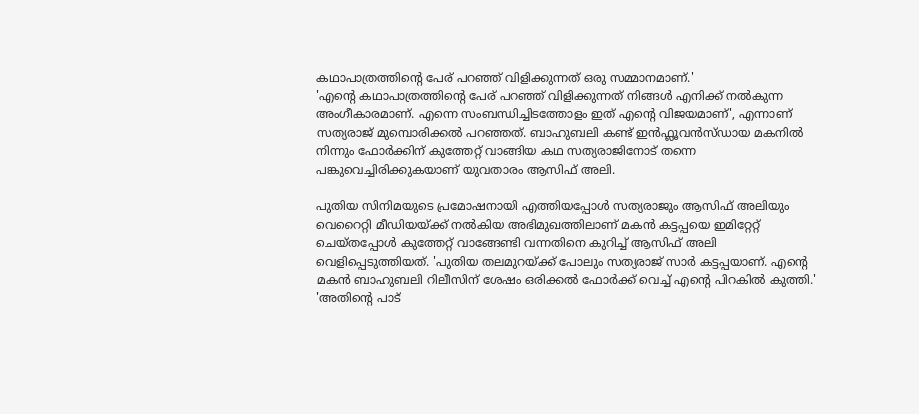കഥാപാത്രത്തിന്റെ പേര് പറഞ്ഞ് വിളിക്കുന്നത് ഒരു സമ്മാനമാണ്.'
'എന്റെ കഥാപാത്രത്തിന്റെ പേര് പറഞ്ഞ് വിളിക്കുന്നത് നിങ്ങൾ എനിക്ക് നൽകുന്ന അംഗീകാരമാണ്. എന്നെ സംബന്ധിച്ചിടത്തോളം ഇത് എന്റെ വിജയമാണ്', എന്നാണ് സത്യരാജ് മുമ്പൊരിക്കൽ പറഞ്ഞത്. ബാഹുബലി കണ്ട് ഇൻഫ്ലൂവൻസ്ഡായ മകനിൽ നിന്നും ഫോർക്കിന് കുത്തേറ്റ് വാങ്ങിയ കഥ സത്യരാജിനോട് തന്നെ പങ്കുവെച്ചിരിക്കുകയാണ് യുവതാരം ആസിഫ് അലി.

പുതിയ സിനിമയുടെ പ്രമോഷനായി എത്തിയപ്പോൾ സത്യരാജും ആസിഫ് അലിയും വെറൈറ്റി മീഡിയയ്ക്ക് നൽകിയ അഭിമുഖത്തിലാണ് മകൻ കട്ടപ്പയെ ഇമിറ്റേറ്റ് ചെയ്തപ്പോൾ കുത്തേറ്റ് വാങ്ങേണ്ടി വന്നതിനെ കുറിച്ച് ആസിഫ് അലി വെളിപ്പെടുത്തിയത്. 'പുതിയ തലമുറയ്ക്ക് പോലും സത്യരാജ് സാർ കട്ടപ്പയാണ്. എന്റെ മകൻ ബാഹുബലി റിലീസിന് ശേഷം ഒരിക്കൽ ഫോർക്ക് വെച്ച് എന്റെ പിറകിൽ കുത്തി.'
'അതിന്റെ പാട്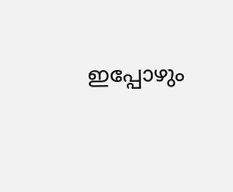ഇപ്പോഴും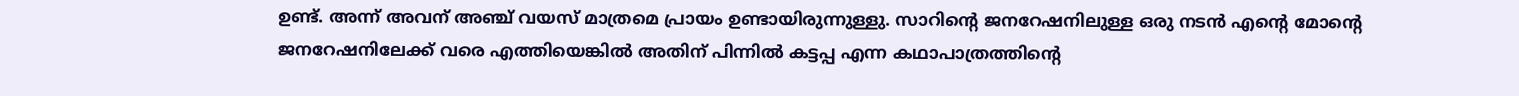ഉണ്ട്. അന്ന് അവന് അഞ്ച് വയസ് മാത്രമെ പ്രായം ഉണ്ടായിരുന്നുള്ളു. സാറിന്റെ ജനറേഷനിലുള്ള ഒരു നടൻ എന്റെ മോന്റെ ജനറേഷനിലേക്ക് വരെ എത്തിയെങ്കിൽ അതിന് പിന്നിൽ കട്ടപ്പ എന്ന കഥാപാത്രത്തിന്റെ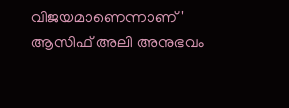വിജയമാണെന്നാണ്' ആസിഫ് അലി അനുഭവം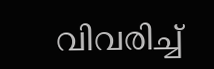വിവരിച്ച്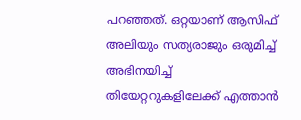പറഞ്ഞത്. ഒറ്റയാണ് ആസിഫ് അലിയും സത്യരാജും ഒരുമിച്ച് അഭിനയിച്ച് തിയേറ്ററുകളിലേക്ക് എത്താൻ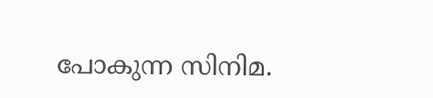പോകുന്ന സിനിമ.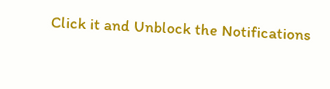Click it and Unblock the Notifications